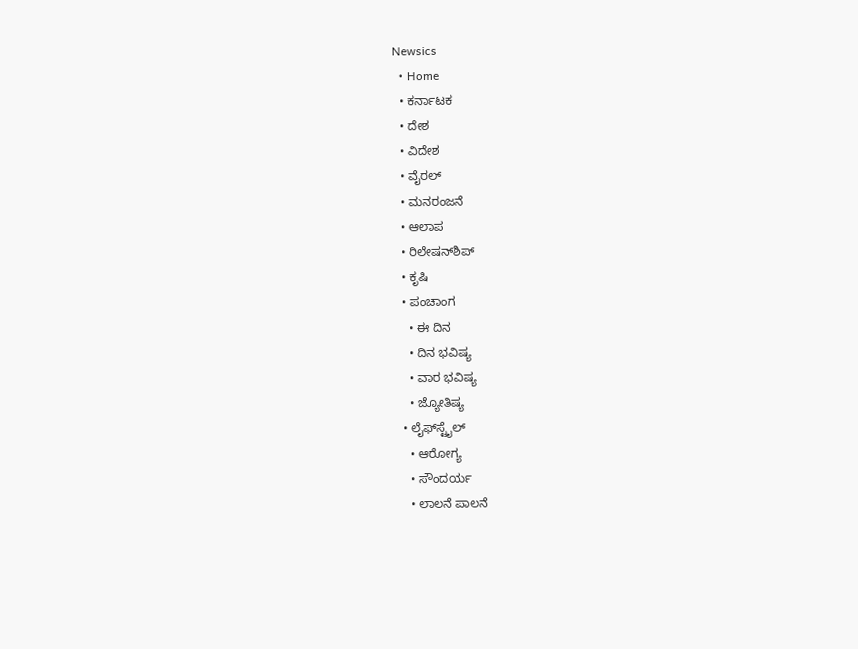Newsics
  • Home
  • ಕರ್ನಾಟಕ
  • ದೇಶ
  • ವಿದೇಶ
  • ವೈರಲ್
  • ಮನರಂಜನೆ
  • ಆಲಾಪ
  • ರಿಲೇಷನ್‌ಶಿಪ್
  • ಕೃಷಿ
  • ಪಂಚಾಂಗ
    • ಈ ದಿನ
    • ದಿನ ಭವಿಷ್ಯ
    • ವಾರ ಭವಿಷ್ಯ
    • ಜ್ಯೋತಿಷ್ಯ
  • ಲೈಫ್‌ಸ್ಟೈಲ್
    • ಆರೋಗ್ಯ
    • ಸೌಂದರ್ಯ
    • ಲಾಲನೆ ಪಾಲನೆ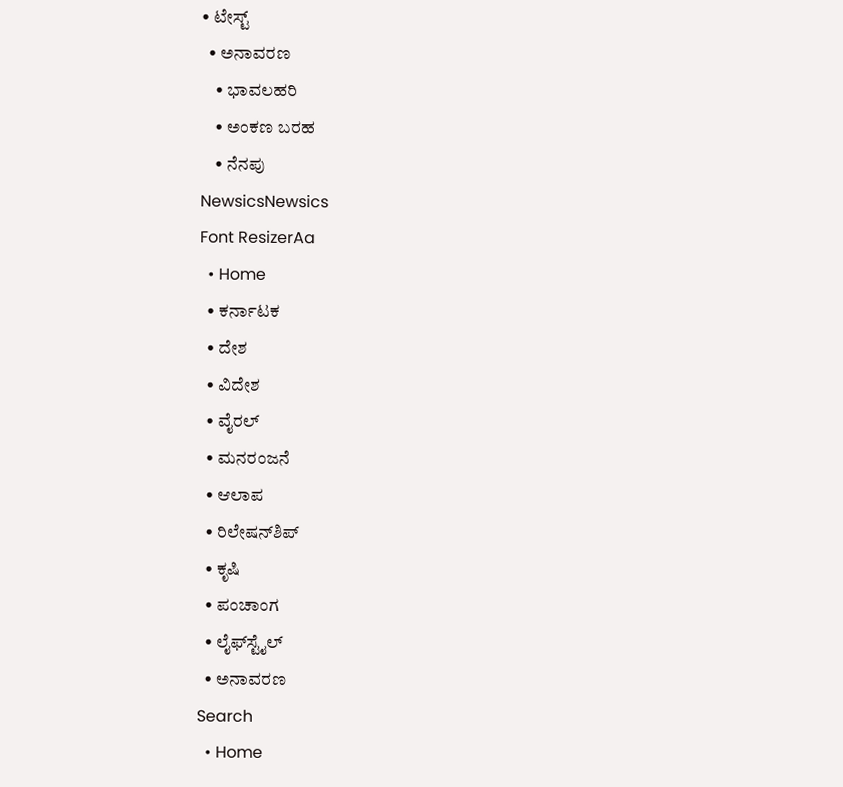• ಟೇಸ್ಟ್
  • ಅನಾವರಣ
    • ಭಾವಲಹರಿ
    • ಅಂಕಣ ಬರಹ
    • ನೆನಪು
NewsicsNewsics
Font ResizerAa
  • Home
  • ಕರ್ನಾಟಕ
  • ದೇಶ
  • ವಿದೇಶ
  • ವೈರಲ್
  • ಮನರಂಜನೆ
  • ಆಲಾಪ
  • ರಿಲೇಷನ್‌ಶಿಪ್
  • ಕೃಷಿ
  • ಪಂಚಾಂಗ
  • ಲೈಫ್‌ಸ್ಟೈಲ್
  • ಅನಾವರಣ
Search
  • Home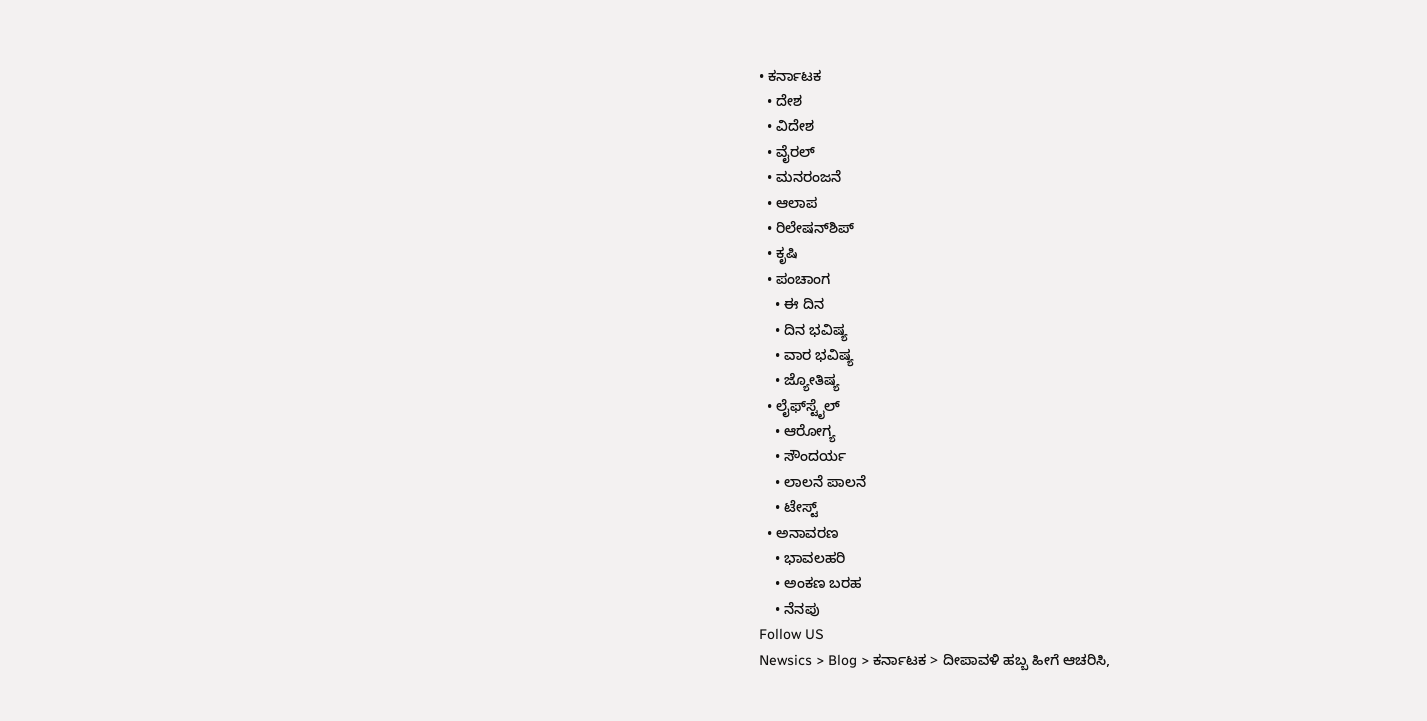• ಕರ್ನಾಟಕ
  • ದೇಶ
  • ವಿದೇಶ
  • ವೈರಲ್
  • ಮನರಂಜನೆ
  • ಆಲಾಪ
  • ರಿಲೇಷನ್‌ಶಿಪ್
  • ಕೃಷಿ
  • ಪಂಚಾಂಗ
    • ಈ ದಿನ
    • ದಿನ ಭವಿಷ್ಯ
    • ವಾರ ಭವಿಷ್ಯ
    • ಜ್ಯೋತಿಷ್ಯ
  • ಲೈಫ್‌ಸ್ಟೈಲ್
    • ಆರೋಗ್ಯ
    • ಸೌಂದರ್ಯ
    • ಲಾಲನೆ ಪಾಲನೆ
    • ಟೇಸ್ಟ್
  • ಅನಾವರಣ
    • ಭಾವಲಹರಿ
    • ಅಂಕಣ ಬರಹ
    • ನೆನಪು
Follow US
Newsics > Blog > ಕರ್ನಾಟಕ > ದೀಪಾವಳಿ ಹಬ್ಬ ಹೀಗೆ ಆಚರಿಸಿ,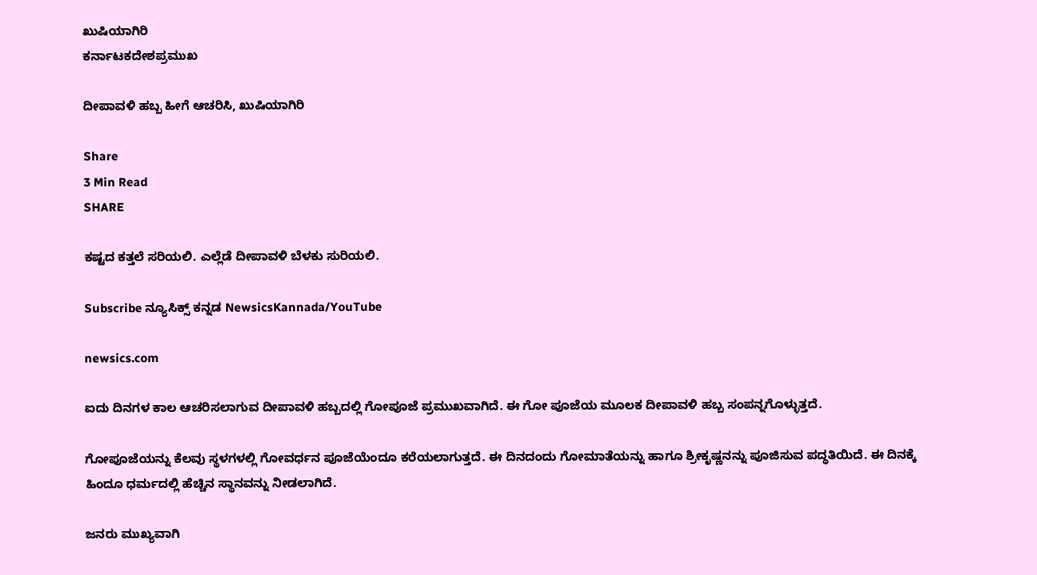ಖುಷಿಯಾಗಿರಿ
ಕರ್ನಾಟಕದೇಶಪ್ರಮುಖ

ದೀಪಾವಳಿ ಹಬ್ಬ ಹೀಗೆ ಆಚರಿಸಿ, ಖುಷಿಯಾಗಿರಿ

Share
3 Min Read
SHARE

ಕಷ್ಟದ ಕತ್ತಲೆ ಸರಿಯಲಿ. ಎಲ್ಲೆಡೆ ದೀಪಾವಳಿ ಬೆಳಕು ಸುರಿಯಲಿ.

Subscribe ನ್ಯೂಸಿಕ್ಸ್ ಕನ್ನಡ NewsicsKannada/YouTube

newsics.com

ಐದು ದಿನಗಳ ಕಾಲ ಆಚರಿಸಲಾಗುವ ದೀಪಾವಳಿ ಹಬ್ಬದಲ್ಲಿ ಗೋಪೂಜೆ ಪ್ರಮುಖವಾಗಿದೆ. ಈ ಗೋ ಪೂಜೆಯ ಮೂಲಕ ದೀಪಾವಳಿ ಹಬ್ಬ ಸಂಪನ್ನಗೊಳ್ಳುತ್ತದೆ.

ಗೋಪೂಜೆಯನ್ನು ಕೆಲವು ಸ್ಥಳಗಳಲ್ಲಿ ಗೋವರ್ಧನ ಪೂಜೆಯೆಂದೂ ಕರೆಯಲಾಗುತ್ತದೆ. ಈ ದಿನದಂದು ಗೋಮಾತೆಯನ್ನು ಹಾಗೂ ಶ್ರೀಕೃಷ್ಣನನ್ನು ಪೂಜಿಸುವ ಪದ್ಧತಿಯಿದೆ. ಈ ದಿನಕ್ಕೆ ಹಿಂದೂ ಧರ್ಮದಲ್ಲಿ ಹೆಚ್ಚಿನ ಸ್ಥಾನವನ್ನು ನೀಡಲಾಗಿದೆ.

ಜನರು ಮುಖ್ಯವಾಗಿ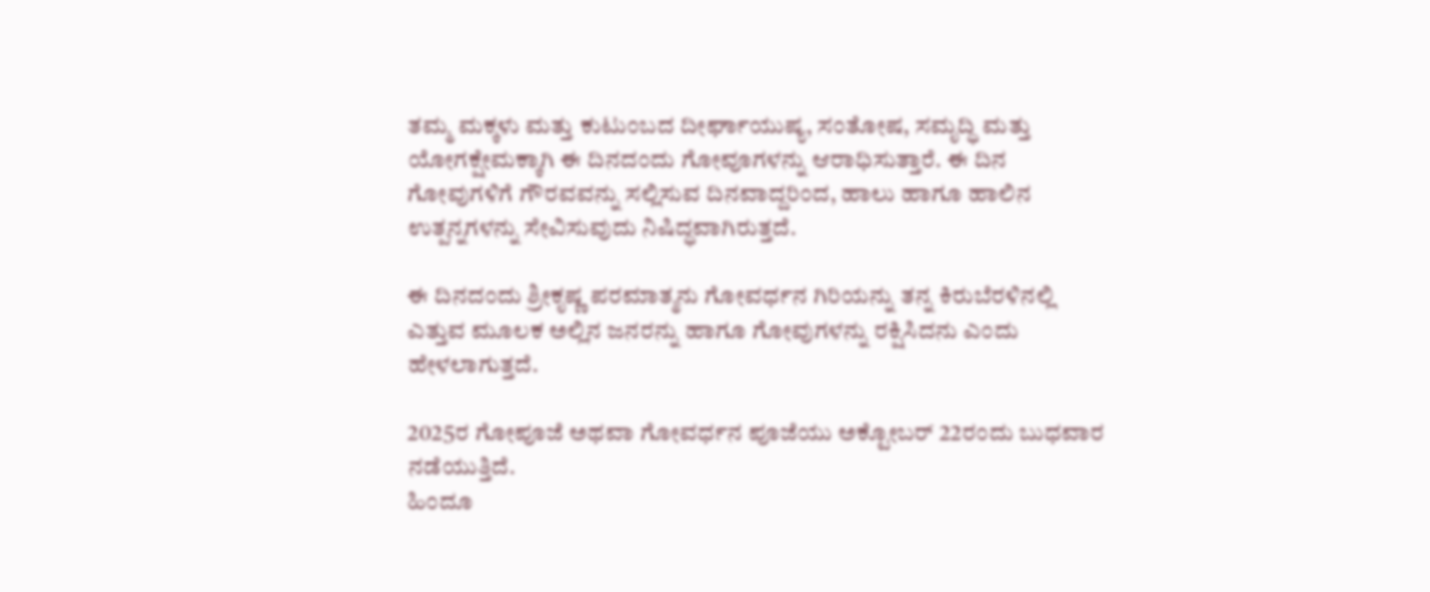ತಮ್ಮ ಮಕ್ಕಳು ಮತ್ತು ಕುಟುಂಬದ ದೀರ್ಘಾಯುಷ್ಯ, ಸಂತೋಷ, ಸಮೃದ್ಧಿ ಮತ್ತು ಯೋಗಕ್ಷೇಮಕ್ಕಾಗಿ ಈ ದಿನದಂದು ಗೋವೂಗಳನ್ನು ಆರಾಧಿಸುತ್ತಾರೆ. ಈ ದಿನ ಗೋವುಗಳಿಗೆ ಗೌರವವನ್ನು ಸಲ್ಲಿಸುವ ದಿನವಾದ್ದರಿಂದ, ಹಾಲು ಹಾಗೂ ಹಾಲಿನ ಉತ್ಪನ್ನಗಳನ್ನು ಸೇವಿಸುವುದು ನಿಷಿದ್ಧವಾಗಿರುತ್ತದೆ.

ಈ ದಿನದಂದು ಶ್ರೀಕೃಷ್ಣ ಪರಮಾತ್ಮನು ಗೋವರ್ಧನ ಗಿರಿಯನ್ನು ತನ್ನ ಕಿರುಬೆರಳಿನಲ್ಲಿ ಎತ್ತುವ ಮೂಲಕ ಅಲ್ಲಿನ ಜನರನ್ನು ಹಾಗೂ ಗೋವುಗಳನ್ನು ರಕ್ಷಿಸಿದನು ಎಂದು ಹೇಳಲಾಗುತ್ತದೆ.

2025ರ ಗೋಪೂಜೆ ಅಥವಾ ಗೋವರ್ಧನ ಪೂಜೆಯು ಅಕ್ಟೋಬರ್‌ 22ರಂದು ಬುಧವಾರ ನಡೆಯುತ್ತಿದೆ.
ಹಿಂದೂ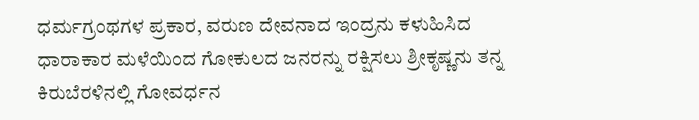ಧರ್ಮಗ್ರಂಥಗಳ ಪ್ರಕಾರ, ವರುಣ ದೇವನಾದ ಇಂದ್ರನು ಕಳುಹಿಸಿದ ಧಾರಾಕಾರ ಮಳೆಯಿಂದ ಗೋಕುಲದ ಜನರನ್ನು ರಕ್ಷಿಸಲು ಶ್ರೀಕೃಷ್ಣನು ತನ್ನ ಕಿರುಬೆರಳಿನಲ್ಲಿ ಗೋವರ್ಧನ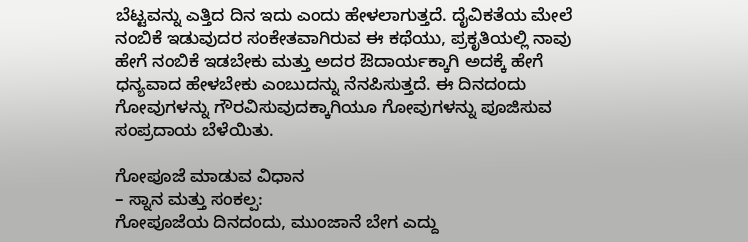ಬೆಟ್ಟವನ್ನು ಎತ್ತಿದ ದಿನ ಇದು ಎಂದು ಹೇಳಲಾಗುತ್ತದೆ. ದೈವಿಕತೆಯ ಮೇಲೆ ನಂಬಿಕೆ ಇಡುವುದರ ಸಂಕೇತವಾಗಿರುವ ಈ ಕಥೆಯು, ಪ್ರಕೃತಿಯಲ್ಲಿ ನಾವು ಹೇಗೆ ನಂಬಿಕೆ ಇಡಬೇಕು ಮತ್ತು ಅದರ ಔದಾರ್ಯಕ್ಕಾಗಿ ಅದಕ್ಕೆ ಹೇಗೆ ಧನ್ಯವಾದ ಹೇಳಬೇಕು ಎಂಬುದನ್ನು ನೆನಪಿಸುತ್ತದೆ. ಈ ದಿನದಂದು ಗೋವುಗಳನ್ನು ಗೌರವಿಸುವುದಕ್ಕಾಗಿಯೂ ಗೋವುಗಳನ್ನು ಪೂಜಿಸುವ ಸಂಪ್ರದಾಯ ಬೆಳೆಯಿತು.

ಗೋಪೂಜೆ ಮಾಡುವ ವಿಧಾನ
– ಸ್ನಾನ ಮತ್ತು ಸಂಕಲ್ಪ:
ಗೋಪೂಜೆಯ ದಿನದಂದು, ಮುಂಜಾನೆ ಬೇಗ ಎದ್ದು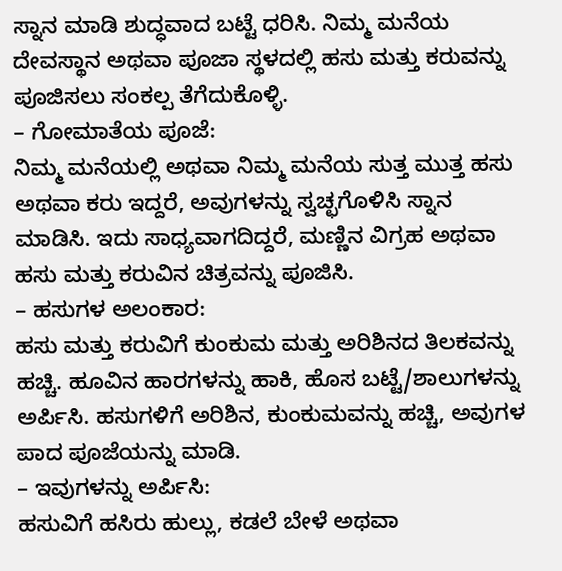ಸ್ನಾನ ಮಾಡಿ ಶುದ್ಧವಾದ ಬಟ್ಟೆ ಧರಿಸಿ. ನಿಮ್ಮ ಮನೆಯ ದೇವಸ್ಥಾನ ಅಥವಾ ಪೂಜಾ ಸ್ಥಳದಲ್ಲಿ ಹಸು ಮತ್ತು ಕರುವನ್ನು ಪೂಜಿಸಲು ಸಂಕಲ್ಪ ತೆಗೆದುಕೊಳ್ಳಿ.
– ಗೋಮಾತೆಯ ಪೂಜೆ:
ನಿಮ್ಮ ಮನೆಯಲ್ಲಿ ಅಥವಾ ನಿಮ್ಮ ಮನೆಯ ಸುತ್ತ ಮುತ್ತ ಹಸು ಅಥವಾ ಕರು ಇದ್ದರೆ, ಅವುಗಳನ್ನು ಸ್ವಚ್ಛಗೊಳಿಸಿ ಸ್ನಾನ ಮಾಡಿಸಿ. ಇದು ಸಾಧ್ಯವಾಗದಿದ್ದರೆ, ಮಣ್ಣಿನ ವಿಗ್ರಹ ಅಥವಾ ಹಸು ಮತ್ತು ಕರುವಿನ ಚಿತ್ರವನ್ನು ಪೂಜಿಸಿ.
– ಹಸುಗಳ ಅಲಂಕಾರ:
ಹಸು ಮತ್ತು ಕರುವಿಗೆ ಕುಂಕುಮ ಮತ್ತು ಅರಿಶಿನದ ತಿಲಕವನ್ನು ಹಚ್ಚಿ. ಹೂವಿನ ಹಾರಗಳನ್ನು ಹಾಕಿ, ಹೊಸ ಬಟ್ಟೆ/ಶಾಲುಗಳನ್ನು ಅರ್ಪಿಸಿ. ಹಸುಗಳಿಗೆ ಅರಿಶಿನ, ಕುಂಕುಮವನ್ನು ಹಚ್ಚಿ, ಅವುಗಳ ಪಾದ ಪೂಜೆಯನ್ನು ಮಾಡಿ.
– ಇವುಗಳನ್ನು ಅರ್ಪಿಸಿ:
ಹಸುವಿಗೆ ಹಸಿರು ಹುಲ್ಲು, ಕಡಲೆ ಬೇಳೆ ಅಥವಾ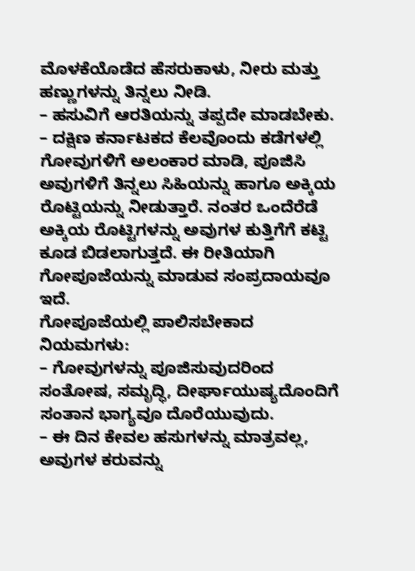ಮೊಳಕೆಯೊಡೆದ ಹೆಸರುಕಾಳು, ನೀರು ಮತ್ತು ಹಣ್ಣುಗಳನ್ನು ತಿನ್ನಲು ನೀಡಿ.
– ಹಸುವಿಗೆ ಆರತಿಯನ್ನು ತಪ್ಪದೇ ಮಾಡಬೇಕು.
– ದಕ್ಷಿಣ ಕರ್ನಾಟಕದ ಕೆಲವೊಂದು ಕಡೆಗಳಲ್ಲಿ ಗೋವುಗಳಿಗೆ ಅಲಂಕಾರ ಮಾಡಿ, ಪೂಜಿಸಿ ಅವುಗಳಿಗೆ ತಿನ್ನಲು ಸಿಹಿಯನ್ನು ಹಾಗೂ ಅಕ್ಕಿಯ ರೊಟ್ಟಿಯನ್ನು ನೀಡುತ್ತಾರೆ. ನಂತರ ಒಂದೆರೆಡೆ ಅಕ್ಕಿಯ ರೊಟ್ಟಿಗಳನ್ನು ಅವುಗಳ ಕುತ್ತಿಗೆಗೆ ಕಟ್ಟಿ ಕೂಡ ಬಿಡಲಾಗುತ್ತದೆ. ಈ ರೀತಿಯಾಗಿ ಗೋಪೂಜೆಯನ್ನು ಮಾಡುವ ಸಂಪ್ರದಾಯವೂ ಇದೆ.
ಗೋಪೂಜೆಯಲ್ಲಿ ಪಾಲಿಸಬೇಕಾದ ನಿಯಮಗಳು:
– ಗೋವುಗಳನ್ನು ಪೂಜಿಸುವುದರಿಂದ ಸಂತೋಷ, ಸಮೃದ್ಧಿ, ದೀರ್ಘಾಯುಷ್ಯದೊಂದಿಗೆ ಸಂತಾನ ಭಾಗ್ಯವೂ ದೊರೆಯುವುದು.
– ಈ ದಿನ ಕೇವಲ ಹಸುಗಳನ್ನು ಮಾತ್ರವಲ್ಲ, ಅವುಗಳ ಕರುವನ್ನು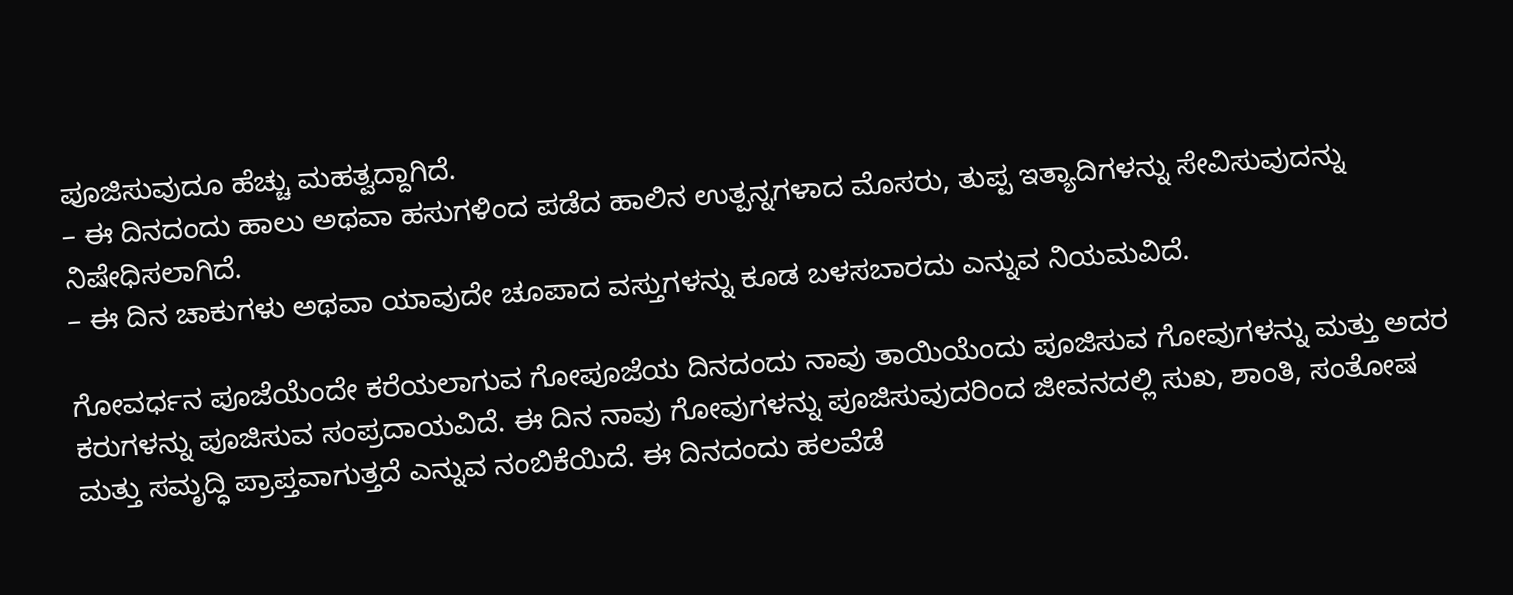ಪೂಜಿಸುವುದೂ ಹೆಚ್ಚು ಮಹತ್ವದ್ದಾಗಿದೆ.
– ಈ ದಿನದಂದು ಹಾಲು ಅಥವಾ ಹಸುಗಳಿಂದ ಪಡೆದ ಹಾಲಿನ ಉತ್ಪನ್ನಗಳಾದ ಮೊಸರು, ತುಪ್ಪ ಇತ್ಯಾದಿಗಳನ್ನು ಸೇವಿಸುವುದನ್ನು ನಿಷೇಧಿಸಲಾಗಿದೆ.
– ಈ ದಿನ ಚಾಕುಗಳು ಅಥವಾ ಯಾವುದೇ ಚೂಪಾದ ವಸ್ತುಗಳನ್ನು ಕೂಡ ಬಳಸಬಾರದು ಎನ್ನುವ ನಿಯಮವಿದೆ.

ಗೋವರ್ಧನ ಪೂಜೆಯೆಂದೇ ಕರೆಯಲಾಗುವ ಗೋಪೂಜೆಯ ದಿನದಂದು ನಾವು ತಾಯಿಯೆಂದು ಪೂಜಿಸುವ ಗೋವುಗಳನ್ನು ಮತ್ತು ಅದರ ಕರುಗಳನ್ನು ಪೂಜಿಸುವ ಸಂಪ್ರದಾಯವಿದೆ. ಈ ದಿನ ನಾವು ಗೋವುಗಳನ್ನು ಪೂಜಿಸುವುದರಿಂದ ಜೀವನದಲ್ಲಿ ಸುಖ, ಶಾಂತಿ, ಸಂತೋಷ ಮತ್ತು ಸಮೃದ್ಧಿ ಪ್ರಾಪ್ತವಾಗುತ್ತದೆ ಎನ್ನುವ ನಂಬಿಕೆಯಿದೆ. ಈ ದಿನದಂದು ಹಲವೆಡೆ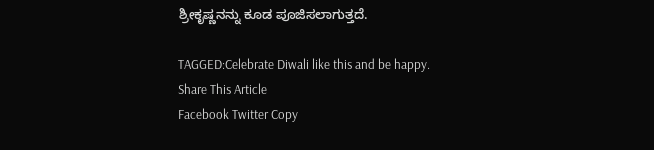ಶ್ರೀಕೃಷ್ಣನನ್ನು ಕೂಡ ಪೂಜಿಸಲಾಗುತ್ತದೆ.

TAGGED:Celebrate Diwali like this and be happy.
Share This Article
Facebook Twitter Copy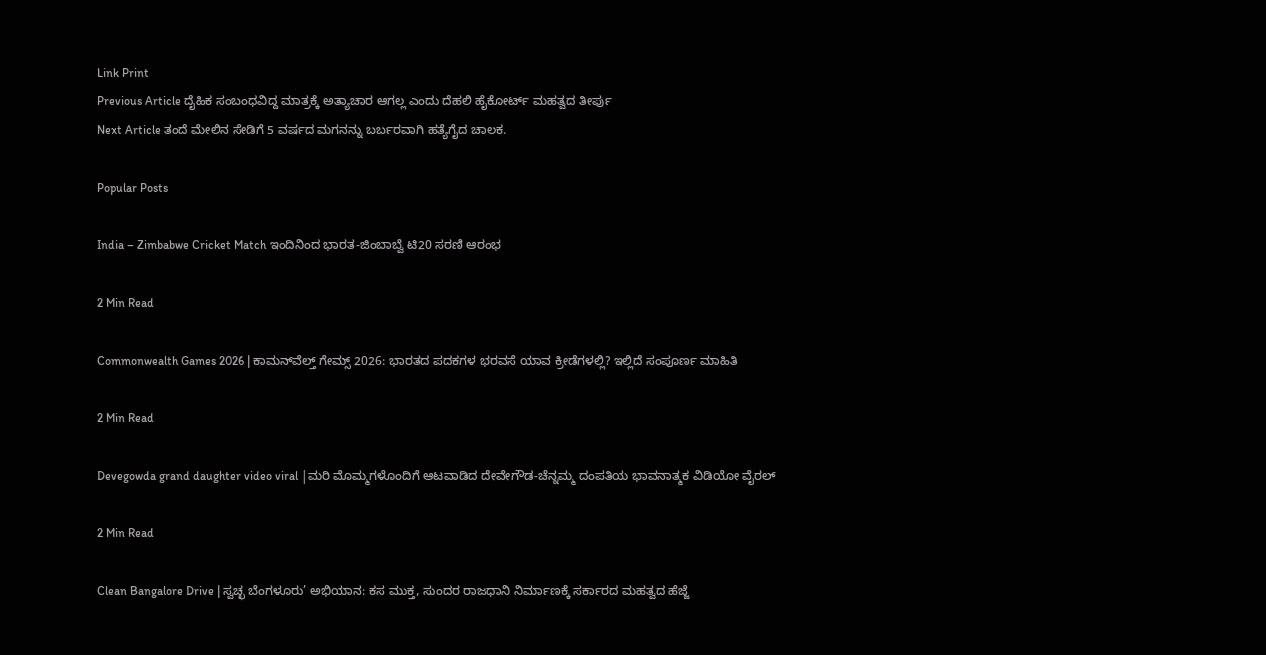Link Print
Previous Article ದೈಹಿಕ ಸಂಬಂಧವಿದ್ದ ಮಾತ್ರಕ್ಕೆ ಅತ್ಯಾಚಾರ ಆಗಲ್ಲ ಎಂದು ದೆಹಲಿ ಹೈಕೋರ್ಟ್ ಮಹತ್ವದ ತೀರ್ಪು
Next Article ತಂದೆ ಮೇಲಿನ ಸೇಡಿಗೆ 5 ವರ್ಷದ ಮಗನನ್ನು ಬರ್ಬರವಾಗಿ ಹತ್ಯೆಗೈದ ಚಾಲಕ.

Popular Posts

India – Zimbabwe Cricket Match ಇಂದಿನಿಂದ ಭಾರತ-ಜಿಂಬಾಬ್ವೆ ಟಿ20 ಸರಣಿ ಆರಂಭ

2 Min Read

Commonwealth Games 2026 | ಕಾಮನ್‌ವೆಲ್ತ್ ಗೇಮ್ಸ್ 2026: ಭಾರತದ ಪದಕಗಳ ಭರವಸೆ ಯಾವ ಕ್ರೀಡೆಗಳಲ್ಲಿ? ಇಲ್ಲಿದೆ ಸಂಪೂರ್ಣ ಮಾಹಿತಿ

2 Min Read

Devegowda grand daughter video viral |ಮರಿ ಮೊಮ್ಮಗಳೊಂದಿಗೆ ಆಟವಾಡಿದ ದೇವೇಗೌಡ-ಚೆನ್ನಮ್ಮ ದಂಪತಿಯ ಭಾವನಾತ್ಮಕ ವಿಡಿಯೋ ವೈರಲ್

2 Min Read

Clean Bangalore Drive | ಸ್ವಚ್ಛ ಬೆಂಗಳೂರು’ ಅಭಿಯಾನ: ಕಸ ಮುಕ್ತ, ಸುಂದರ ರಾಜಧಾನಿ ನಿರ್ಮಾಣಕ್ಕೆ ಸರ್ಕಾರದ ಮಹತ್ವದ ಹೆಜ್ಜೆ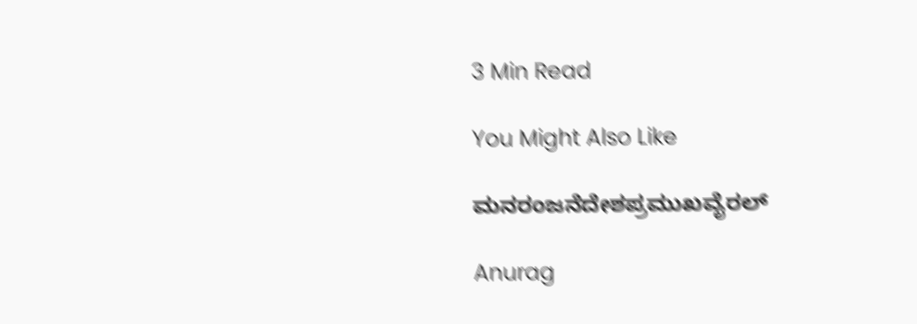3 Min Read

You Might Also Like

ಮನರಂಜನೆದೇಶಪ್ರಮುಖವೈರಲ್

Anurag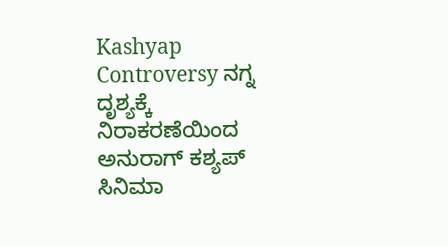Kashyap Controversy ನಗ್ನ ದೃಶ್ಯಕ್ಕೆ ನಿರಾಕರಣೆಯಿಂದ ಅನುರಾಗ್ ಕಶ್ಯಪ್ ಸಿನಿಮಾ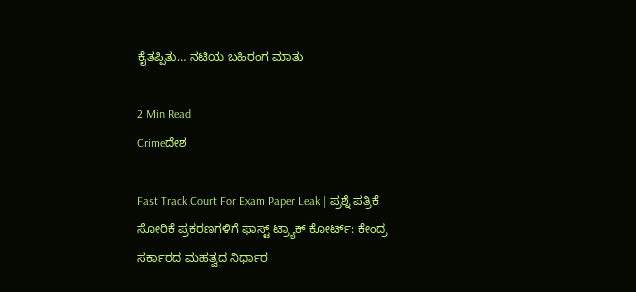ಕೈತಪ್ಪಿತು… ನಟಿಯ ಬಹಿರಂಗ ಮಾತು

2 Min Read
Crimeದೇಶ

Fast Track Court For Exam Paper Leak | ಪ್ರಶ್ನೆ ಪತ್ರಿಕೆ ಸೋರಿಕೆ ಪ್ರಕರಣಗಳಿಗೆ ಫಾಸ್ಟ್ ಟ್ರ್ಯಾಕ್ ಕೋರ್ಟ್: ಕೇಂದ್ರ ಸರ್ಕಾರದ ಮಹತ್ವದ ನಿರ್ಧಾರ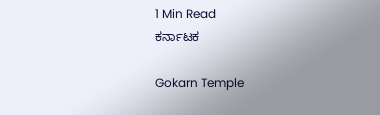1 Min Read
ಕರ್ನಾಟಕ

Gokarn Temple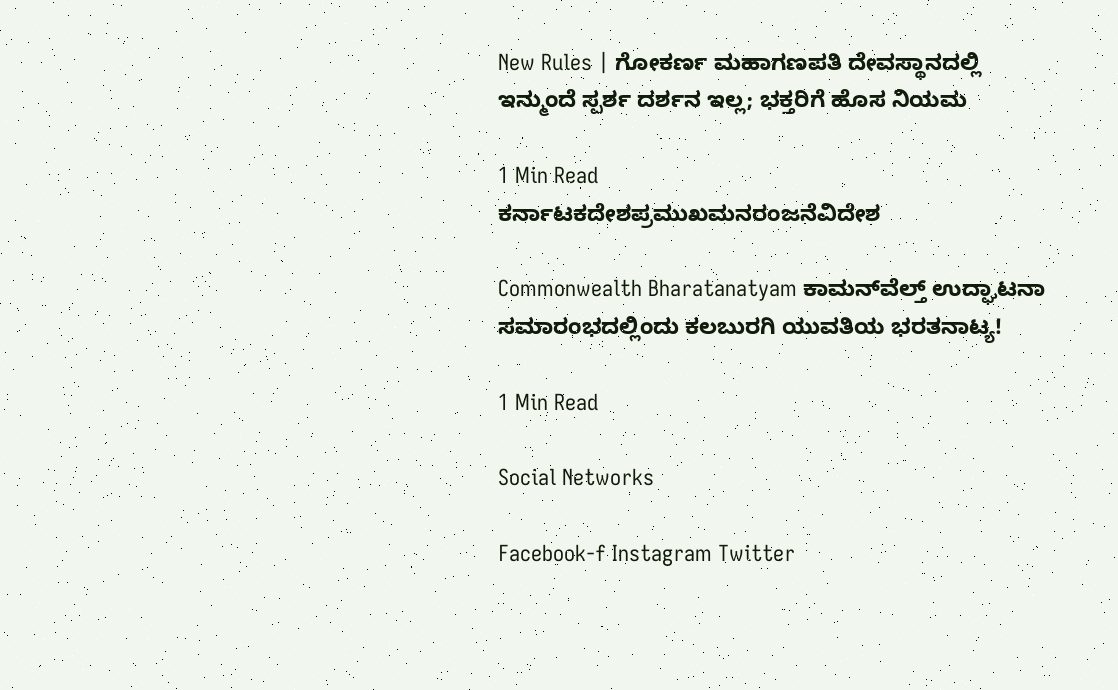New Rules | ಗೋಕರ್ಣ ಮಹಾಗಣಪತಿ ದೇವಸ್ಥಾನದಲ್ಲಿ ಇನ್ಮುಂದೆ ಸ್ಪರ್ಶ ದರ್ಶನ ಇಲ್ಲ; ಭಕ್ತರಿಗೆ ಹೊಸ ನಿಯಮ

1 Min Read
ಕರ್ನಾಟಕದೇಶಪ್ರಮುಖಮನರಂಜನೆವಿದೇಶ

Commonwealth Bharatanatyam ಕಾಮನ್‌ವೆಲ್ತ್ ಉದ್ಘಾಟನಾ ಸಮಾರಂಭದಲ್ಲಿಂದು ಕಲಬುರಗಿ ಯುವತಿಯ ಭರತನಾಟ್ಯ!

1 Min Read

Social Networks

Facebook-f Instagram Twitter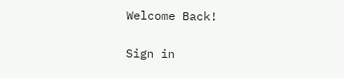Welcome Back!

Sign in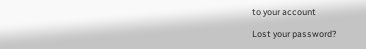to your account

Lost your password?